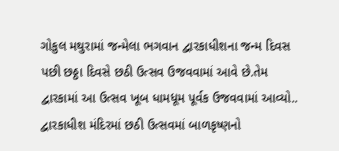ગોકુલ મથુરામાં જન્મેલા ભગવાન દ્વારકાધીશના જન્મ દિવસ પછી છઠ્ઠા દિવસે છઠી ઉત્સવ ઉજવવામાં આવે છે.તેમ દ્વારકામાં આ ઉત્સવ ખૂબ ધામધૂમ પૂર્વક ઉજવવામાં આવ્યો..
દ્વારકાધીશ મંદિરમાં છઠી ઉત્સવમાં બાળકૃષ્ણનો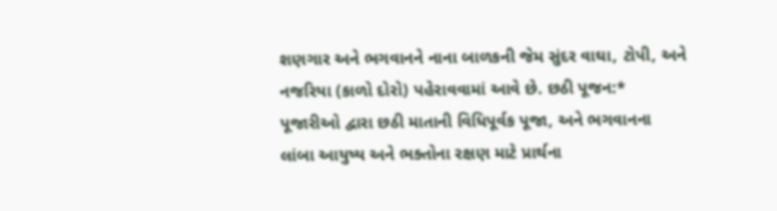શણગાર અને ભગવાનને નાના બાળકની જેમ સુંદર વાઘા, ટોપી, અને નજરિયા (કાળો દોરો) પહેરાવવામાં આવે છે. છઠી પૂજન:* પૂજારીઓ દ્વારા છઠી માતાની વિધિપૂર્વક પૂજા, અને ભગવાનના લાંબા આયુષ્ય અને ભક્તોના રક્ષણ માટે પ્રાર્થના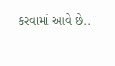કરવામાં આવે છે..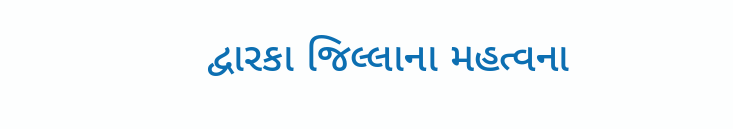દ્વારકા જિલ્લાના મહત્વના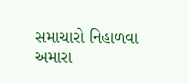સમાચારો નિહાળવા અમારા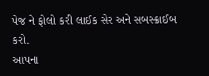પેજ ને ફોલો કરી લાઈક સેર અને સબસ્ક્રાઈબ કરો.
આપના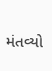મંતવ્યો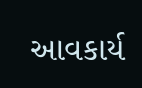આવકાર્ય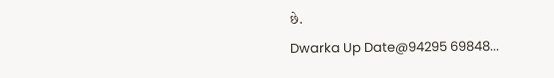છે.
Dwarka Up Date@94295 69848...